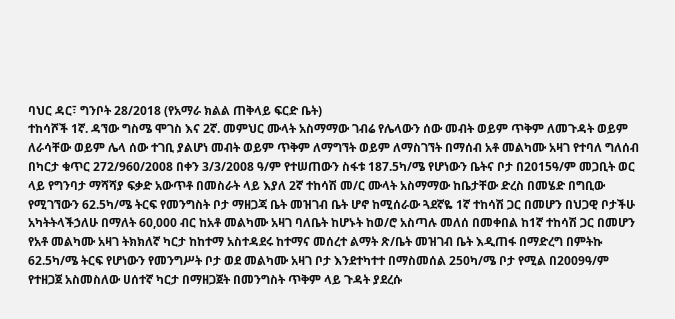ባህር ዳር፣ ግንቦት 28/2018 (የአማራ ክልል ጠቅላይ ፍርድ ቤት)
ተከሳሾች 1ኛ. ዳኘው ግስሜ ሞገስ እና 2ኛ. መምህር ሙላት አስማማው ገብሬ የሌላውን ሰው መብት ወይም ጥቅም ለመጉዳት ወይም ለራሳቸው ወይም ሌላ ሰው ተገቢ ያልሆነ መብት ወይም ጥቅም ለማግኘት ወይም ለማስገኘት በማሰብ አቶ መልካሙ አዛገ የተባለ ግለሰብ በካርታ ቁጥር 272/960/2008 በቀን 3/3/2008 ዓ/ም የተሠጠውን ስፋቱ 187.5ካ/ሜ የሆነውን ቤትና ቦታ በ2015ዓ/ም መጋቢት ወር ላይ የግንባታ ማሻሻያ ፍቃድ አውጥቶ በመስራት ላይ እያለ 2ኛ ተከሳሽ መ/ር ሙላት አስማማው ከቤታቸው ድረስ በመሄድ በግቢው የሚገኘውን 62.5ካ/ሜ ትርፍ የመንግስት ቦታ ማዘጋጃ ቤት መዝገብ ቤት ሆኖ ከሚሰራው ጓደኛዬ 1ኛ ተከሳሽ ጋር በመሆን በህጋዊ ቦታችሁ አካትትላችኃለሁ በማለት 60,000 ብር ከአቶ መልካሙ አዛገ ባለቤት ከሆኑት ከወ/ሮ አስጣሉ መለሰ በመቀበል ከ1ኛ ተከሳሽ ጋር በመሆን የአቶ መልካሙ አዛገ ትክክለኛ ካርታ ከከተማ አስተዳደሩ ከተማና መሰረተ ልማት ጽ/ቤት መዝገብ ቤት እዲጠፋ በማድረግ በምትኩ 62.5ካ/ሜ ትርፍ የሆነውን የመንግሥት ቦታ ወደ መልካሙ አዛገ ቦታ እንደተካተተ በማስመሰል 250ካ/ሜ ቦታ የሚል በ2009ዓ/ም የተዘጋጀ አስመስለው ሀሰተኛ ካርታ በማዘጋጀት በመንግስት ጥቅም ላይ ጉዳት ያደረሱ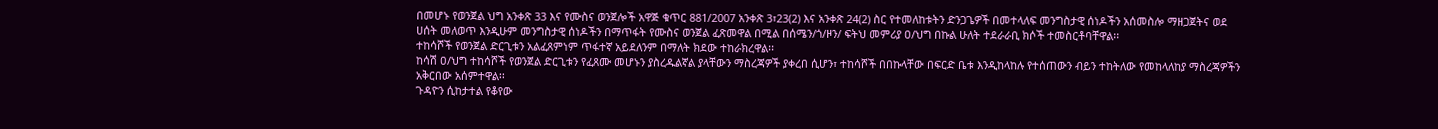በመሆኑ የወንጀል ህግ አንቀጽ 33 እና የሙስና ወንጀሎች አዋጅ ቁጥር 881/2007 አንቀጽ 3፣23(2) እና አንቀጽ 24(2) ስር የተመለከቱትን ድንጋጌዎች በመተላለፍ መንግስታዊ ሰነዶችን አሰመስሎ ማዘጋጀትና ወደ ሀሰት መለወጥ እንዲሁም መንግስታዊ ሰነዶችን በማጥፋት የሙስና ወንጀል ፈጽመዋል በሚል በሰሜን/ጎ/ዞን/ ፍትህ መምሪያ ዐ/ህግ በኩል ሁለት ተደራራቢ ክሶች ተመስርቶባቸዋል፡፡
ተከሳሾች የወንጀል ድርጊቱን አልፈጸምነም ጥፋተኛ አይደለንም በማለት ክደው ተከራክረዋል፡፡
ከሳሽ ዐ/ህግ ተከሳሾች የወንጀል ድርጊቱን የፈጸሙ መሆኑን ያስረዱልኛል ያላቸውን ማስረጃዎች ያቀረበ ሲሆን፣ ተከሳሾች በበኩላቸው በፍርድ ቤቱ እንዲከላከሉ የተሰጠውን ብይን ተከትለው የመከላለከያ ማስረጃዎችን አቅርበው አሰምተዋል፡፡
ጉዳዮን ሲከታተል የቆየው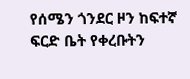የሰሜን ጎንደር ዞን ከፍተኛ ፍርድ ቤት የቀረቡትን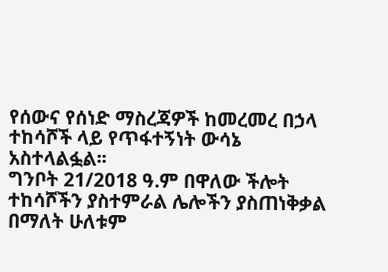የሰውና የሰነድ ማስረጃዎች ከመረመረ በኃላ ተከሳሾች ላይ የጥፋተኝነት ውሳኔ አስተላልፏል፡፡
ግንቦት 21/2018 ዓ.ም በዋለው ችሎት ተከሳሾችን ያስተምራል ሌሎችን ያስጠነቅቃል በማለት ሁለቱም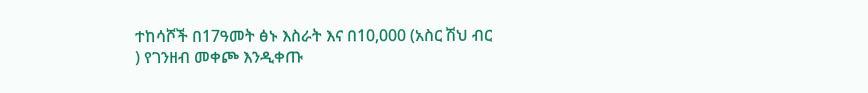ተከሳሾች በ17ዓመት ፅኑ እስራት እና በ10,000 (አስር ሽህ ብር ) የገንዘብ መቀጮ እንዲቀጡ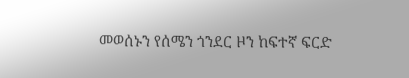መወሰኑን የሰሜን ጎንደር ዞን ከፍተኛ ፍርድ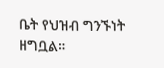ቤት የህዝብ ግንኙነት ዘግቧል።